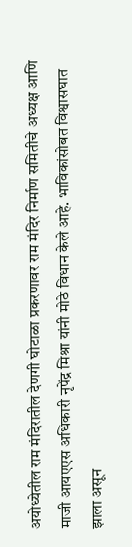अयोध्येतील राम मंदिरातील देणगी घोटाळा प्रकरणावर राम मंदिर निर्माण समितीचे अध्यक्ष आणि माजी आयएएस अधिकारी नृपेंद्र मिश्रा यांनी मोठे विधान केले आहे. भाविकांसोबत विश्वासघात झाला असून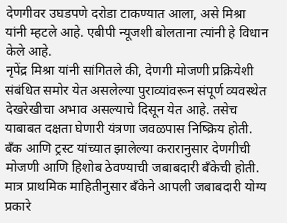देणगीवर उघडपणे दरोडा टाकण्यात आला, असे मिश्रा यांनी म्हटले आहे. एबीपी न्यूजशी बोलताना त्यांनी हे विधान केले आहे.
नृपेंद्र मिश्रा यांनी सांगितले की, देणगी मोजणी प्रक्रियेशी संबंधित समोर येत असलेल्या पुराव्यांवरून संपूर्ण व्यवस्थेत देखरेखीचा अभाव असल्याचे दिसून येत आहे. तसेच याबाबत दक्षता घेणारी यंत्रणा जवळपास निष्क्रिय होती. बँक आणि ट्रस्ट यांच्यात झालेल्या करारानुसार देणगीची मोजणी आणि हिशोब ठेवण्याची जबाबदारी बँकेची होती. मात्र प्राथमिक माहितीनुसार बँकेने आपली जबाबदारी योग्य प्रकारे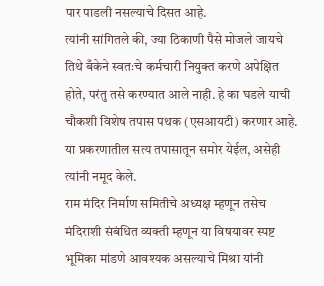पार पाडली नसल्याचे दिसत आहे.
त्यांनी सांगितले की, ज्या ठिकाणी पैसे मोजले जायचे तिथे बँकेने स्वतःचे कर्मचारी नियुक्त करणे अपेक्षित होते, परंतु तसे करण्यात आले नाही. हे का घडले याची चौकशी विशेष तपास पथक (एसआयटी) करणार आहे. या प्रकरणातील सत्य तपासातून समोर येईल, असेही त्यांनी नमूद केले.
राम मंदिर निर्माण समितीचे अध्यक्ष म्हणून तसेच मंदिराशी संबंधित व्यक्ती म्हणून या विषयावर स्पष्ट भूमिका मांडणे आवश्यक असल्याचे मिश्रा यांनी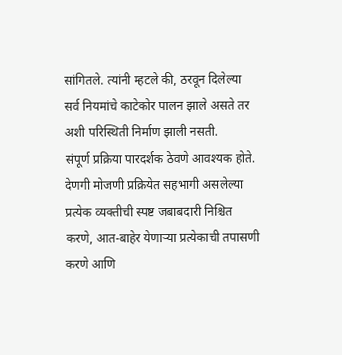सांगितले. त्यांनी म्हटले की, ठरवून दिलेल्या सर्व नियमांचे काटेकोर पालन झाले असते तर अशी परिस्थिती निर्माण झाली नसती.
संपूर्ण प्रक्रिया पारदर्शक ठेवणे आवश्यक होते. देणगी मोजणी प्रक्रियेत सहभागी असलेल्या प्रत्येक व्यक्तीची स्पष्ट जबाबदारी निश्चित करणे, आत-बाहेर येणाऱ्या प्रत्येकाची तपासणी करणे आणि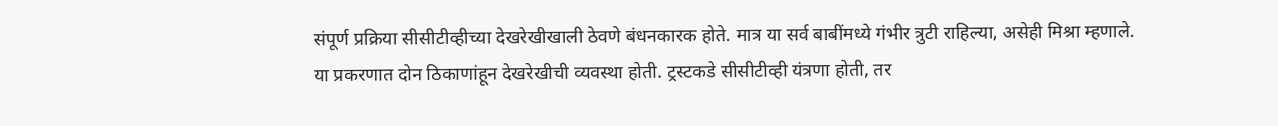संपूर्ण प्रक्रिया सीसीटीव्हीच्या देखरेखीखाली ठेवणे बंधनकारक होते. मात्र या सर्व बाबींमध्ये गंभीर त्रुटी राहिल्या, असेही मिश्रा म्हणाले.
या प्रकरणात दोन ठिकाणांहून देखरेखीची व्यवस्था होती. ट्रस्टकडे सीसीटीव्ही यंत्रणा होती, तर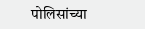पोलिसांच्या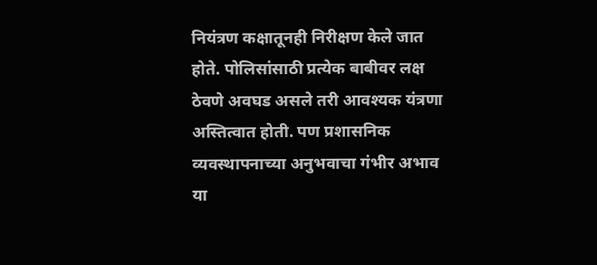नियंत्रण कक्षातूनही निरीक्षण केले जात होते. पोलिसांसाठी प्रत्येक बाबीवर लक्ष ठेवणे अवघड असले तरी आवश्यक यंत्रणा अस्तित्वात होती. पण प्रशासनिक व्यवस्थापनाच्या अनुभवाचा गंभीर अभाव या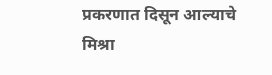प्रकरणात दिसून आल्याचे मिश्रा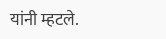यांनी म्हटले.